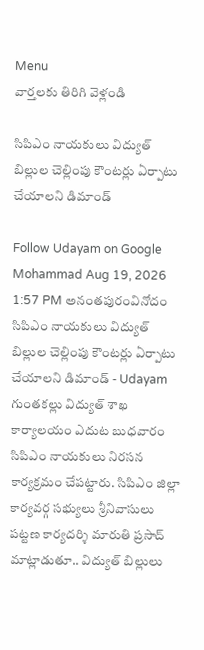Menu
వార్తలకు తిరిగి వెళ్లండి

సిపిఎం నాయకులు విద్యుత్ బిల్లుల చెల్లింపు కౌంటర్లు ఏర్పాటు చేయాలని డిమాండ్

Follow Udayam on Google
Mohammad Aug 19, 2026 1:57 PM అనంతపురంవినోదం
సిపిఎం నాయకులు విద్యుత్ బిల్లుల చెల్లింపు కౌంటర్లు ఏర్పాటు చేయాలని డిమాండ్ - Udayam
గుంతకల్లు విద్యుత్ శాఖ కార్యాలయం ఎదుట బుధవారం సిపిఎం నాయకులు నిరసన కార్యక్రమం చేపట్టారు. సిపిఎం జిల్లా కార్యవర్గ సభ్యులు శ్రీనివాసులు పట్టణ కార్యదర్శి మారుతి ప్రసాద్ మాట్లాడుతూ.. విద్యుత్ బిల్లులు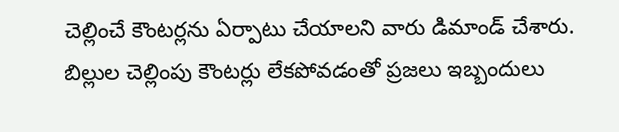చెల్లించే కౌంటర్లను ఏర్పాటు చేయాలని వారు డిమాండ్ చేశారు. బిల్లుల చెల్లింపు కౌంటర్లు లేకపోవడంతో ప్రజలు ఇబ్బందులు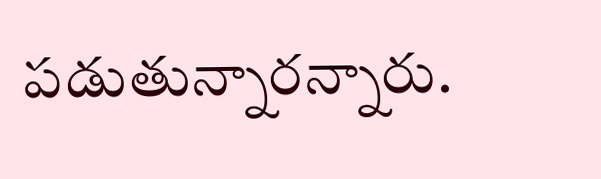పడుతున్నారన్నారు.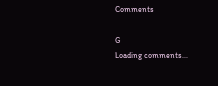Comments

G
Loading comments...